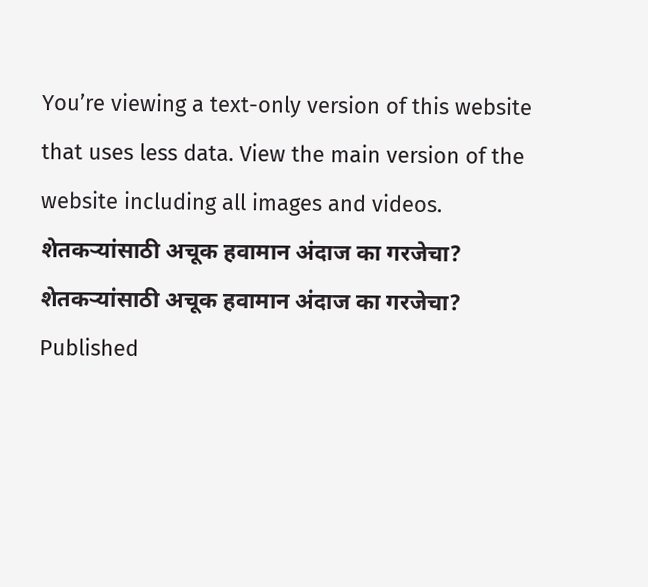You’re viewing a text-only version of this website that uses less data. View the main version of the website including all images and videos.
शेतकऱ्यांसाठी अचूक हवामान अंदाज का गरजेचा?
शेतकऱ्यांसाठी अचूक हवामान अंदाज का गरजेचा?
Published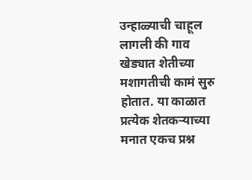उन्हाळ्याची चाहूल लागली की गाव खेड्यात शेतीच्या मशागतीची कामं सुरु होतात. या काळात प्रत्येक शेतकऱ्याच्या मनात एकच प्रश्न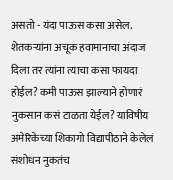असतो - यंदा पाऊस कसा असेल.
शेतकऱ्यांना अचूक हवामानाचा अंदाज दिला तर त्यांना त्याचा कसा फायदा होईल? कमी पाऊस झाल्याने होणारं नुकसान कसं टाळता येईल? याविषीय अमेरिकेच्या शिकागो विद्यापीठाने केलेलं संशोधन नुकतंच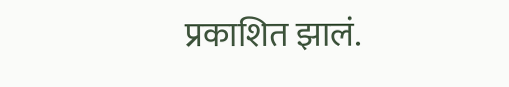प्रकाशित झालं.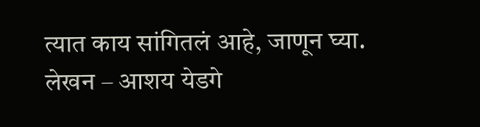त्यात काय सांगितलं आहे, जाणून घ्या.
लेखन – आशय येडगे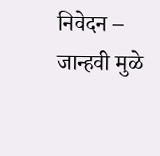निवेदन – जान्हवी मुळे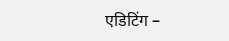एडिटिंग –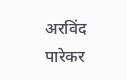अरविंद पारेकर